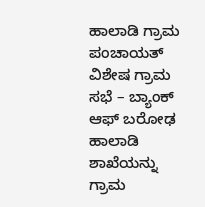ಹಾಲಾಡಿ ಗ್ರಾಮ ಪಂಚಾಯತ್ ವಿಶೇಷ ಗ್ರಾಮ ಸಭೆ – ಬ್ಯಾಂಕ್ ಆಫ್ ಬರೋಢ ಹಾಲಾಡಿ ಶಾಖೆಯನ್ನು ಗ್ರಾಮ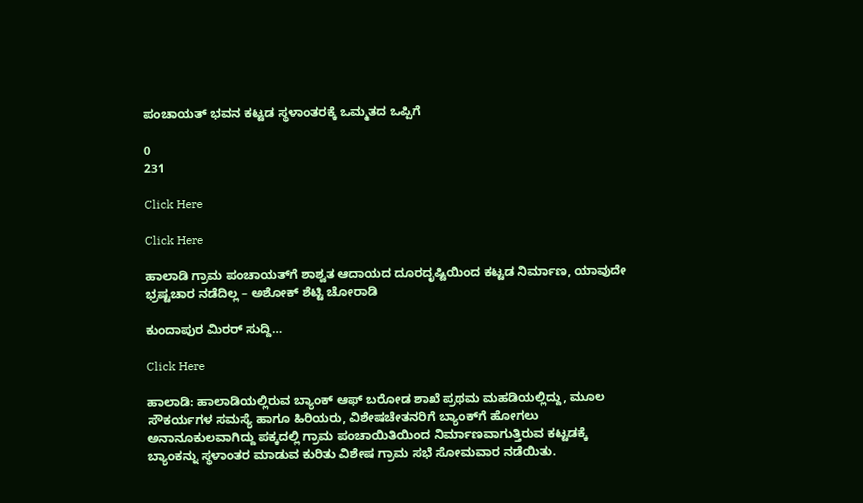ಪಂಚಾಯತ್ ಭವನ ಕಟ್ಟಡ ಸ್ಥಳಾಂತರಕ್ಕೆ ಒಮ್ಮತದ ಒಪ್ಪಿಗೆ

0
231

Click Here

Click Here

ಹಾಲಾಡಿ ಗ್ರಾಮ ಪಂಚಾಯತ್‍ಗೆ ಶಾಶ್ವತ ಆದಾಯದ ದೂರದೃಷ್ಟಿಯಿಂದ ಕಟ್ಟಡ ನಿರ್ಮಾಣ, ಯಾವುದೇ ಭ್ರಷ್ಟಚಾರ ನಡೆದಿಲ್ಲ – ಅಶೋಕ್ ಶೆಟ್ಟಿ ಚೋರಾಡಿ

ಕುಂದಾಪುರ ಮಿರರ್ ಸುದ್ದಿ…

Click Here

ಹಾಲಾಡಿ: ಹಾಲಾಡಿಯಲ್ಲಿರುವ ಬ್ಯಾಂಕ್ ಆಫ್ ಬರೋಡ ಶಾಖೆ ಪ್ರಥಮ ಮಹಡಿಯಲ್ಲಿದ್ದು, ಮೂಲ ಸೌಕರ್ಯಗಳ ಸಮಸ್ಯೆ ಹಾಗೂ ಹಿರಿಯರು, ವಿಶೇಷಚೇತನರಿಗೆ ಬ್ಯಾಂಕ್‍ಗೆ ಹೋಗಲು ಅನಾನೂಕುಲವಾಗಿದ್ದು ಪಕ್ಕದಲ್ಲಿ ಗ್ರಾಮ ಪಂಚಾಯಿತಿಯಿಂದ ನಿರ್ಮಾಣವಾಗುತ್ತಿರುವ ಕಟ್ಟಡಕ್ಕೆ ಬ್ಯಾಂಕನ್ನು ಸ್ಥಳಾಂತರ ಮಾಡುವ ಕುರಿತು ವಿಶೇಷ ಗ್ರಾಮ ಸಭೆ ಸೋಮವಾರ ನಡೆಯಿತು.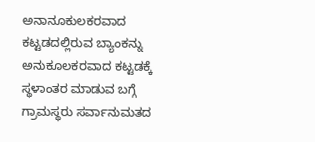ಅನಾನೂಕುಲಕರವಾದ ಕಟ್ಟಡದಲ್ಲಿರುವ ಬ್ಯಾಂಕನ್ನು ಅನುಕೂಲಕರವಾದ ಕಟ್ಟಡಕ್ಕೆ ಸ್ಥಳಾಂತರ ಮಾಡುವ ಬಗ್ಗೆ ಗ್ರಾಮಸ್ಥರು ಸರ್ವಾನುಮತದ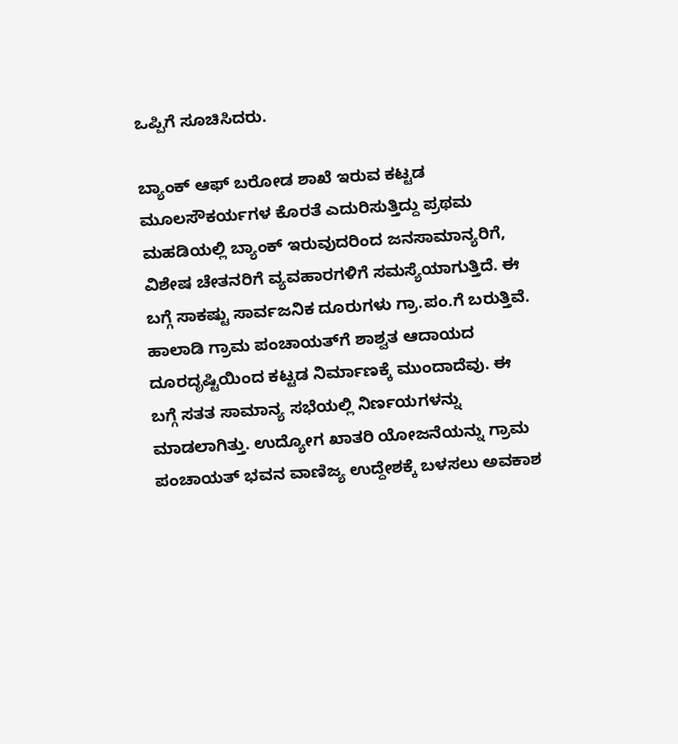ಒಪ್ಪಿಗೆ ಸೂಚಿಸಿದರು.

ಬ್ಯಾಂಕ್ ಆಫ್ ಬರೋಡ ಶಾಖೆ ಇರುವ ಕಟ್ಟಡ ಮೂಲಸೌಕರ್ಯಗಳ ಕೊರತೆ ಎದುರಿಸುತ್ತಿದ್ದು ಪ್ರಥಮ ಮಹಡಿಯಲ್ಲಿ ಬ್ಯಾಂಕ್ ಇರುವುದರಿಂದ ಜನಸಾಮಾನ್ಯರಿಗೆ, ವಿಶೇಷ ಚೇತನರಿಗೆ ವ್ಯವಹಾರಗಳಿಗೆ ಸಮಸ್ಯೆಯಾಗುತ್ತಿದೆ. ಈ ಬಗ್ಗೆ ಸಾಕಷ್ಟು ಸಾರ್ವಜನಿಕ ದೂರುಗಳು ಗ್ರಾ.ಪಂ.ಗೆ ಬರುತ್ತಿವೆ. ಹಾಲಾಡಿ ಗ್ರಾಮ ಪಂಚಾಯತ್‍ಗೆ ಶಾಶ್ವತ ಆದಾಯದ ದೂರದೃಷ್ಟಿಯಿಂದ ಕಟ್ಟಡ ನಿರ್ಮಾಣಕ್ಕೆ ಮುಂದಾದೆವು. ಈ ಬಗ್ಗೆ ಸತತ ಸಾಮಾನ್ಯ ಸಭೆಯಲ್ಲಿ ನಿರ್ಣಯಗಳನ್ನು ಮಾಡಲಾಗಿತ್ತು. ಉದ್ಯೋಗ ಖಾತರಿ ಯೋಜನೆಯನ್ನು ಗ್ರಾಮ ಪಂಚಾಯತ್ ಭವನ ವಾಣಿಜ್ಯ ಉದ್ದೇಶಕ್ಕೆ ಬಳಸಲು ಅವಕಾಶ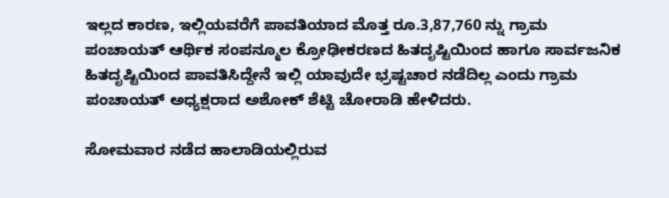ಇಲ್ಲದ ಕಾರಣ, ಇಲ್ಲಿಯವರೆಗೆ ಪಾವತಿಯಾದ ಮೊತ್ತ ರೂ.3,87,760 ನ್ನು ಗ್ರಾಮ ಪಂಚಾಯತ್ ಆರ್ಥಿಕ ಸಂಪನ್ಮೂಲ ಕ್ರೋಢೀಕರಣದ ಹಿತದೃಷ್ಟಿಯಿಂದ ಹಾಗೂ ಸಾರ್ವಜನಿಕ ಹಿತದೃಷ್ಟಿಯಿಂದ ಪಾವತಿಸಿದ್ದೇನೆ ಇಲ್ಲಿ ಯಾವುದೇ ಭ್ರಷ್ಟಚಾರ ನಡೆದಿಲ್ಲ ಎಂದು ಗ್ರಾಮ ಪಂಚಾಯತ್ ಅಧ್ಯಕ್ಷರಾದ ಅಶೋಕ್ ಶೆಟ್ಟಿ ಚೋರಾಡಿ ಹೇಳಿದರು.

ಸೋಮವಾರ ನಡೆದ ಹಾಲಾಡಿಯಲ್ಲಿರುವ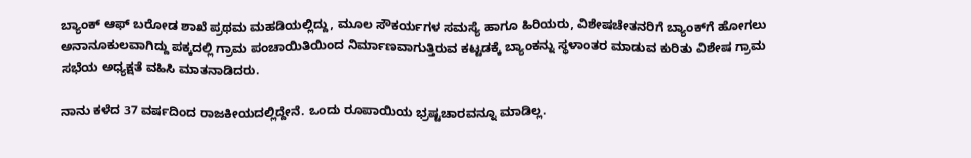ಬ್ಯಾಂಕ್ ಆಫ್ ಬರೋಡ ಶಾಖೆ ಪ್ರಥಮ ಮಹಡಿಯಲ್ಲಿದ್ದು, ಮೂಲ ಸೌಕರ್ಯಗಳ ಸಮಸ್ಯೆ ಹಾಗೂ ಹಿರಿಯರು, ವಿಶೇಷಚೇತನರಿಗೆ ಬ್ಯಾಂಕ್‍ಗೆ ಹೋಗಲು ಅನಾನೂಕುಲವಾಗಿದ್ದು ಪಕ್ಕದಲ್ಲಿ ಗ್ರಾಮ ಪಂಚಾಯಿತಿಯಿಂದ ನಿರ್ಮಾಣವಾಗುತ್ತಿರುವ ಕಟ್ಟಡಕ್ಕೆ ಬ್ಯಾಂಕನ್ನು ಸ್ಥಳಾಂತರ ಮಾಡುವ ಕುರಿತು ವಿಶೇಷ ಗ್ರಾಮ ಸಭೆಯ ಅಧ್ಯಕ್ಷತೆ ವಹಿಸಿ ಮಾತನಾಡಿದರು.

ನಾನು ಕಳೆದ 37 ವರ್ಷದಿಂದ ರಾಜಕೀಯದಲ್ಲಿದ್ದೇನೆ. ಒಂದು ರೂಪಾಯಿಯ ಭ್ರಷ್ಟಚಾರವನ್ನೂ ಮಾಡಿಲ್ಲ.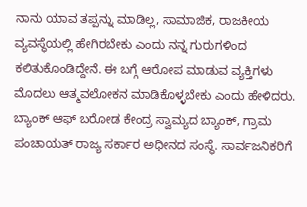ನಾನು ಯಾವ ತಪ್ಪನ್ನು ಮಾಡಿಲ್ಲ, ಸಾಮಾಜಿಕ, ರಾಜಕೀಯ ವ್ಯವಸ್ಥೆಯಲ್ಲಿ ಹೇಗಿರಬೇಕು ಎಂದು ನನ್ನ ಗುರುಗಳಿಂದ ಕಲಿತುಕೊಂಡಿದ್ದೇನೆ. ಈ ಬಗ್ಗೆ ಆರೋಪ ಮಾಡುವ ವ್ಯಕ್ತಿಗಳು ಮೊದಲು ಆತ್ಮವಲೋಕನ ಮಾಡಿಕೊಳ್ಳಬೇಕು ಎಂದು ಹೇಳಿದರು.
ಬ್ಯಾಂಕ್ ಆಫ್ ಬರೋಡ ಕೇಂದ್ರ ಸ್ವಾಮ್ಯದ ಬ್ಯಾಂಕ್, ಗ್ರಾಮ ಪಂಚಾಯತ್ ರಾಜ್ಯ ಸರ್ಕಾರ ಅಧೀನದ ಸಂಸ್ಥೆ. ಸಾರ್ವಜನಿಕರಿಗೆ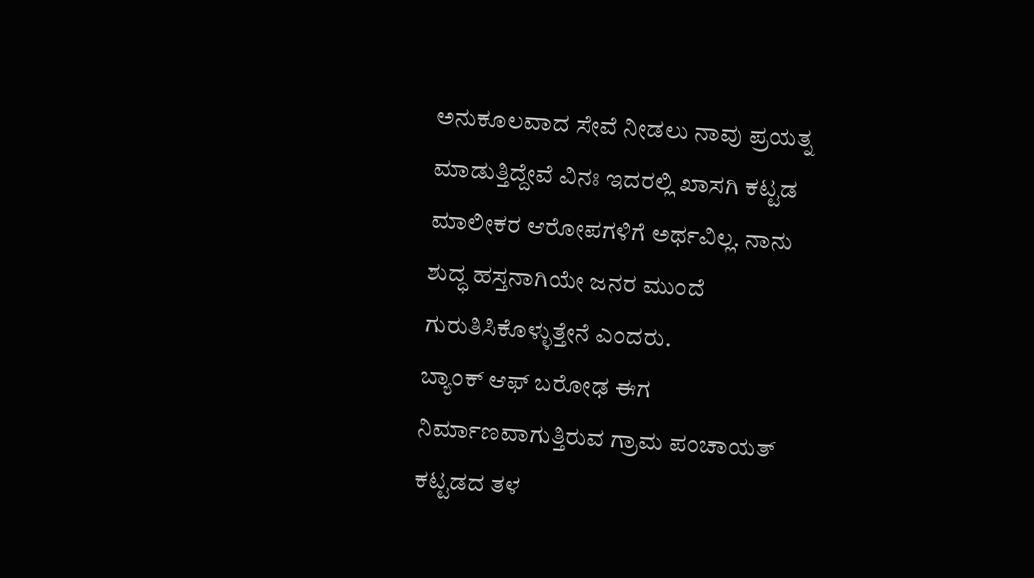ಅನುಕೂಲವಾದ ಸೇವೆ ನೀಡಲು ನಾವು ಪ್ರಯತ್ನ ಮಾಡುತ್ತಿದ್ದೇವೆ ವಿನಃ ಇದರಲ್ಲಿ ಖಾಸಗಿ ಕಟ್ಟಡ ಮಾಲೀಕರ ಆರೋಪಗಳಿಗೆ ಅರ್ಥವಿಲ್ಲ. ನಾನು ಶುದ್ಧ ಹಸ್ತನಾಗಿಯೇ ಜನರ ಮುಂದೆ ಗುರುತಿಸಿಕೊಳ್ಳುತ್ತೇನೆ ಎಂದರು.
ಬ್ಯಾಂಕ್ ಆಫ್ ಬರೋಢ ಈಗ ನಿರ್ಮಾಣವಾಗುತ್ತಿರುವ ಗ್ರಾಮ ಪಂಚಾಯತ್ ಕಟ್ಟಡದ ತಳ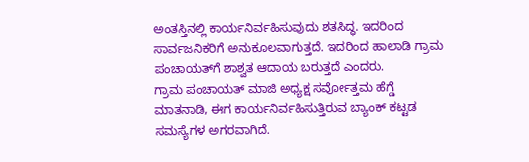ಅಂತಸ್ತಿನಲ್ಲಿ ಕಾರ್ಯನಿರ್ವಹಿಸುವುದು ಶತಸಿದ್ಧ. ಇದರಿಂದ ಸಾರ್ವಜನಿಕರಿಗೆ ಅನುಕೂಲವಾಗುತ್ತದೆ. ಇದರಿಂದ ಹಾಲಾಡಿ ಗ್ರಾಮ ಪಂಚಾಯತ್‍ಗೆ ಶಾಶ್ವತ ಆದಾಯ ಬರುತ್ತದೆ ಎಂದರು.
ಗ್ರಾಮ ಪಂಚಾಯತ್ ಮಾಜಿ ಅಧ್ಯಕ್ಷ ಸರ್ವೋತ್ತಮ ಹೆಗ್ಡೆ ಮಾತನಾಡಿ, ಈಗ ಕಾರ್ಯನಿರ್ವಹಿಸುತ್ತಿರುವ ಬ್ಯಾಂಕ್ ಕಟ್ಟಡ ಸಮಸ್ಯೆಗಳ ಅಗರವಾಗಿದೆ.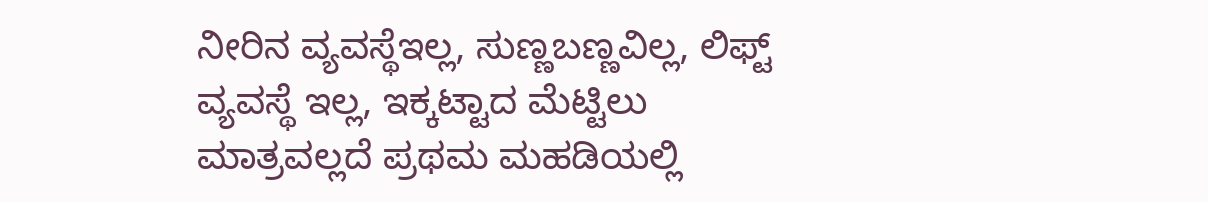ನೀರಿನ ವ್ಯವಸ್ಥೆಇಲ್ಲ, ಸುಣ್ಣಬಣ್ಣವಿಲ್ಲ, ಲಿಫ್ಟ್ ವ್ಯವಸ್ಥೆ ಇಲ್ಲ, ಇಕ್ಕಟ್ಟಾದ ಮೆಟ್ಟಿಲು ಮಾತ್ರವಲ್ಲದೆ ಪ್ರಥಮ ಮಹಡಿಯಲ್ಲಿ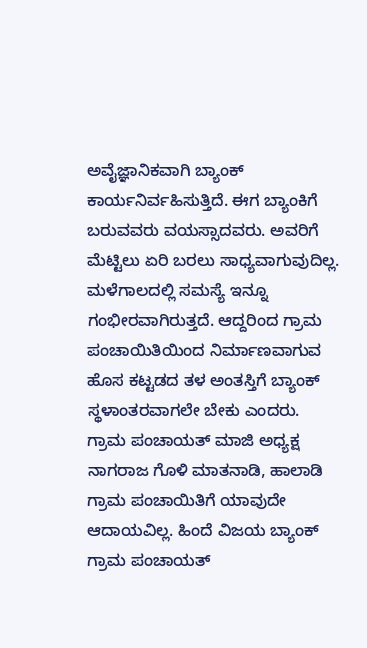ಅವೈಜ್ಞಾನಿಕವಾಗಿ ಬ್ಯಾಂಕ್ ಕಾರ್ಯನಿರ್ವಹಿಸುತ್ತಿದೆ. ಈಗ ಬ್ಯಾಂಕಿಗೆ ಬರುವವರು ವಯಸ್ಸಾದವರು. ಅವರಿಗೆ ಮೆಟ್ಟಿಲು ಏರಿ ಬರಲು ಸಾಧ್ಯವಾಗುವುದಿಲ್ಲ. ಮಳೆಗಾಲದಲ್ಲಿ ಸಮಸ್ಯೆ ಇನ್ನೂ ಗಂಭೀರವಾಗಿರುತ್ತದೆ. ಆದ್ದರಿಂದ ಗ್ರಾಮ ಪಂಚಾಯಿತಿಯಿಂದ ನಿರ್ಮಾಣವಾಗುವ ಹೊಸ ಕಟ್ಟಡದ ತಳ ಅಂತಸ್ತಿಗೆ ಬ್ಯಾಂಕ್ ಸ್ಥಳಾಂತರವಾಗಲೇ ಬೇಕು ಎಂದರು.
ಗ್ರಾಮ ಪಂಚಾಯತ್ ಮಾಜಿ ಅಧ್ಯಕ್ಷ ನಾಗರಾಜ ಗೊಳಿ ಮಾತನಾಡಿ, ಹಾಲಾಡಿ ಗ್ರಾಮ ಪಂಚಾಯಿತಿಗೆ ಯಾವುದೇ ಆದಾಯವಿಲ್ಲ. ಹಿಂದೆ ವಿಜಯ ಬ್ಯಾಂಕ್ ಗ್ರಾಮ ಪಂಚಾಯತ್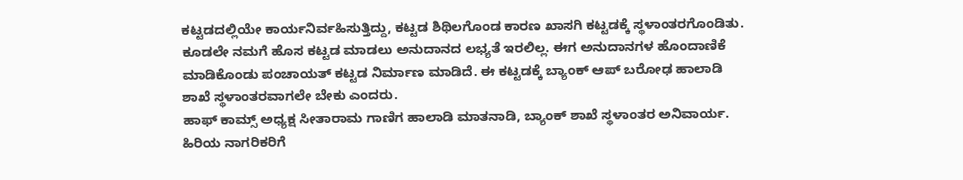ಕಟ್ಟಡದಲ್ಲಿಯೇ ಕಾರ್ಯನಿರ್ವಹಿಸುತ್ತಿದ್ದು, ಕಟ್ಟಡ ಶಿಥಿಲಗೊಂಡ ಕಾರಣ ಖಾಸಗಿ ಕಟ್ಟಡಕ್ಕೆ ಸ್ಥಳಾಂತರಗೊಂಡಿತು. ಕೂಡಲೇ ನಮಗೆ ಹೊಸ ಕಟ್ಟಡ ಮಾಡಲು ಅನುದಾನದ ಲಭ್ಯತೆ ಇರಲಿಲ್ಲ. ಈಗ ಅನುದಾನಗಳ ಹೊಂದಾಣಿಕೆ ಮಾಡಿಕೊಂಡು ಪಂಚಾಯತ್ ಕಟ್ಟಡ ನಿರ್ಮಾಣ ಮಾಡಿದೆ. ಈ ಕಟ್ಟಡಕ್ಕೆ ಬ್ಯಾಂಕ್ ಆಪ್ ಬರೋಢ ಹಾಲಾಡಿ ಶಾಖೆ ಸ್ಥಳಾಂತರವಾಗಲೇ ಬೇಕು ಎಂದರು.
ಹಾಫ್ ಕಾಮ್ಸ್ ಅಧ್ಯಕ್ಷ ಸೀತಾರಾಮ ಗಾಣಿಗ ಹಾಲಾಡಿ ಮಾತನಾಡಿ, ಬ್ಯಾಂಕ್ ಶಾಖೆ ಸ್ಥಳಾಂತರ ಅನಿವಾರ್ಯ. ಹಿರಿಯ ನಾಗರಿಕರಿಗೆ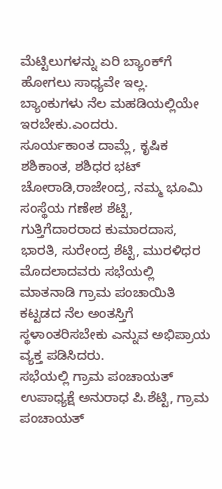ಮೆಟ್ಟಿಲುಗಳನ್ನು ಏರಿ ಬ್ಯಾಂಕ್‍ಗೆ ಹೋಗಲು ಸಾಧ್ಯವೇ ಇಲ್ಲ. ಬ್ಯಾಂಕುಗಳು ನೆಲ ಮಹಡಿಯಲ್ಲಿಯೇ ಇರಬೇಕು.ಎಂದರು.
ಸೂರ್ಯಕಾಂತ ದಾಮ್ಲೆ, ಕೃಷಿಕ ಶಶಿಕಾಂತ, ಶಶಿಧರ ಭಟ್ ಚೋರಾಡಿ,ರಾಜೇಂದ್ರ, ನಮ್ಮ ಭೂಮಿ ಸಂಸ್ಥೆಯ ಗಣೇಶ ಶೆಟ್ಟಿ, ಗುತ್ತಿಗೆದಾರರಾದ ಕುಮಾರದಾಸ, ಭಾರತಿ, ಸುರೇಂದ್ರ ಶೆಟ್ಟಿ, ಮುರಳಿಧರ ಮೊದಲಾದವರು ಸಭೆಯಲ್ಲಿ ಮಾತನಾಡಿ ಗ್ರಾಮ ಪಂಚಾಯಿತಿ ಕಟ್ಟಡದ ನೆಲ ಅಂತಸ್ತಿಗೆ ಸ್ಥಳಾಂತರಿಸಬೇಕು ಎನ್ನುವ ಅಭಿಪ್ರಾಯ ವ್ಯಕ್ತ ಪಡಿಸಿದರು.
ಸಭೆಯಲ್ಲಿ ಗ್ರಾಮ ಪಂಚಾಯತ್ ಉಪಾಧ್ಯಕ್ಷೆ ಅನುರಾಧ ಪಿ.ಶೆಟ್ಟಿ, ಗ್ರಾಮ ಪಂಚಾಯತ್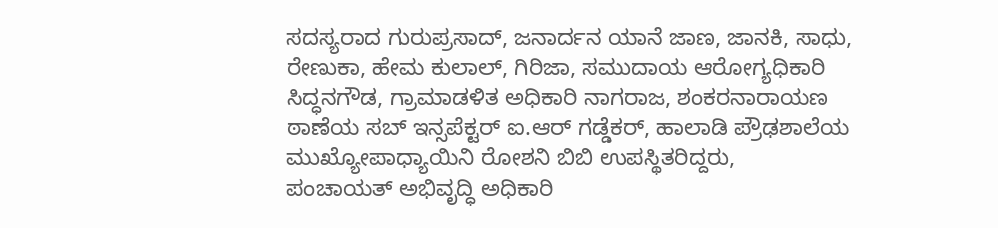ಸದಸ್ಯರಾದ ಗುರುಪ್ರಸಾದ್, ಜನಾರ್ದನ ಯಾನೆ ಜಾಣ, ಜಾನಕಿ, ಸಾಧು, ರೇಣುಕಾ, ಹೇಮ ಕುಲಾಲ್, ಗಿರಿಜಾ, ಸಮುದಾಯ ಆರೋಗ್ಯಧಿಕಾರಿ ಸಿದ್ಧನಗೌಡ, ಗ್ರಾಮಾಡಳಿತ ಅಧಿಕಾರಿ ನಾಗರಾಜ, ಶಂಕರನಾರಾಯಣ ಠಾಣೆಯ ಸಬ್ ಇನ್ಸಪೆಕ್ಟರ್ ಐ.ಆರ್ ಗಡ್ಡೆಕರ್, ಹಾಲಾಡಿ ಪ್ರೌಢಶಾಲೆಯ ಮುಖ್ಯೋಪಾಧ್ಯಾಯಿನಿ ರೋಶನಿ ಬಿಬಿ ಉಪಸ್ಥಿತರಿದ್ದರು,
ಪಂಚಾಯತ್ ಅಭಿವೃದ್ಧಿ ಅಧಿಕಾರಿ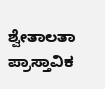ಶ್ವೇತಾಲತಾ ಪ್ರಾಸ್ತಾವಿಕ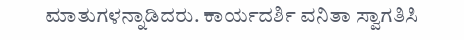ಮಾತುಗಳನ್ನಾಡಿದರು. ಕಾರ್ಯದರ್ಶಿ ವನಿತಾ ಸ್ವಾಗತಿಸಿ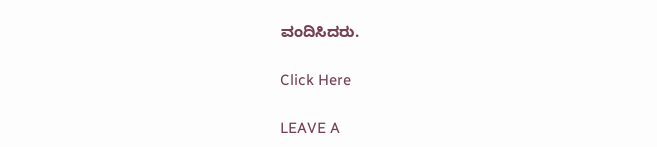ವಂದಿಸಿದರು.

Click Here

LEAVE A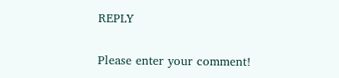REPLY

Please enter your comment!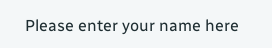Please enter your name here